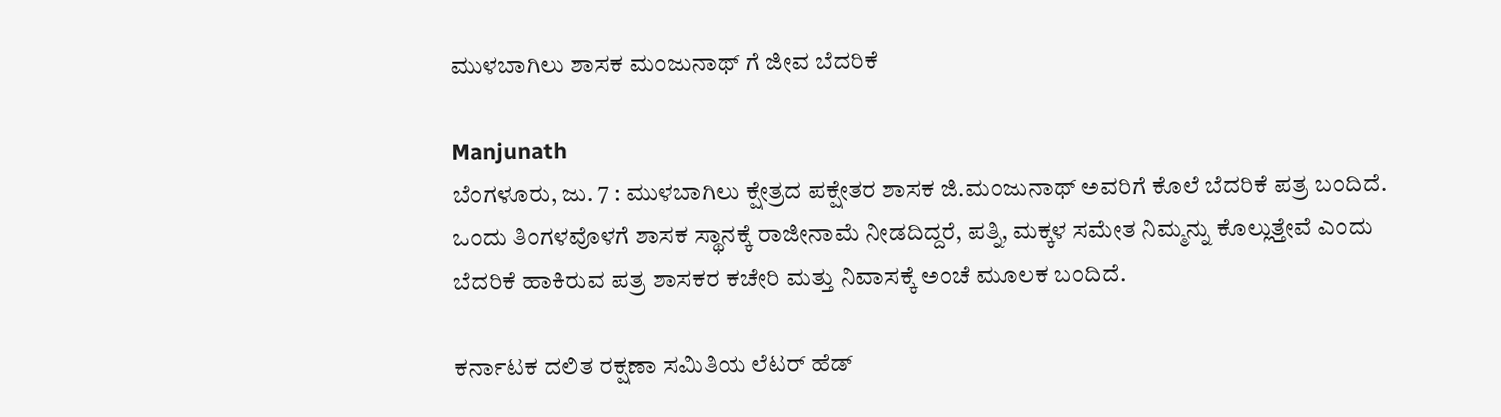ಮುಳಬಾಗಿಲು ಶಾಸಕ ಮಂಜುನಾಥ್ ಗೆ ಜೀವ ಬೆದರಿಕೆ

Manjunath
ಬೆಂಗಳೂರು, ಜು. 7 : ಮುಳಬಾಗಿಲು ಕ್ಷೇತ್ರದ ಪಕ್ಷೇತರ ಶಾಸಕ ಜಿ.ಮಂಜುನಾಥ್ ಅವರಿಗೆ ಕೊಲೆ ಬೆದರಿಕೆ ಪತ್ರ ಬಂದಿದೆ. ಒಂದು ತಿಂಗಳವೊಳಗೆ ಶಾಸಕ ಸ್ಥಾನಕ್ಕೆ ರಾಜೀನಾಮೆ ನೀಡದಿದ್ದರೆ, ಪತ್ನಿ, ಮಕ್ಕಳ ಸಮೇತ ನಿಮ್ಮನ್ನು ಕೊಲ್ಲುತ್ತೇವೆ ಎಂದು ಬೆದರಿಕೆ ಹಾಕಿರುವ ಪತ್ರ ಶಾಸಕರ ಕಚೇರಿ ಮತ್ತು ನಿವಾಸಕ್ಕೆ ಅಂಚೆ ಮೂಲಕ ಬಂದಿದೆ.

ಕರ್ನಾಟಕ ದಲಿತ ರಕ್ಷಣಾ ಸಮಿತಿಯ ಲೆಟರ್ ಹೆಡ್‌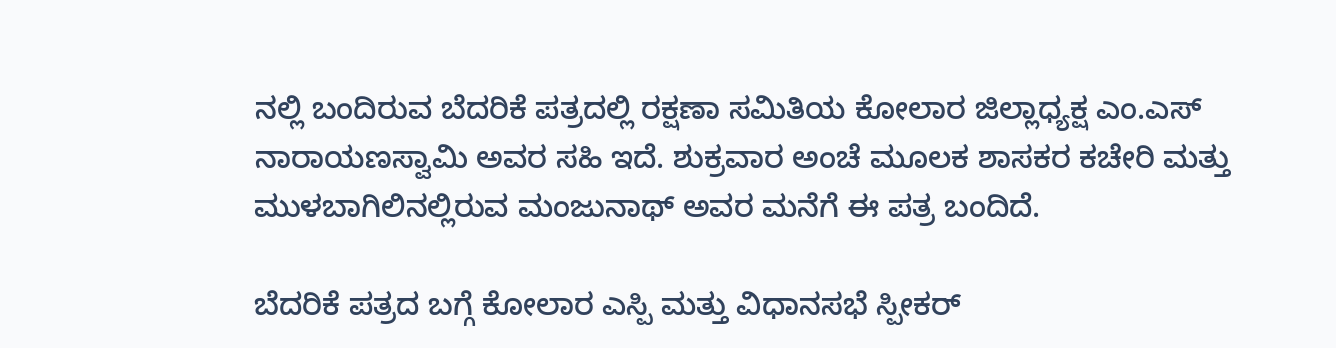ನಲ್ಲಿ ಬಂದಿರುವ ಬೆದರಿಕೆ ಪತ್ರದಲ್ಲಿ ರಕ್ಷಣಾ ಸಮಿತಿಯ ಕೋಲಾರ ಜಿಲ್ಲಾಧ್ಯಕ್ಷ ಎಂ.ಎಸ್ ನಾರಾಯಣಸ್ವಾಮಿ ಅವರ ಸಹಿ ಇದೆ. ಶುಕ್ರವಾರ ಅಂಚೆ ಮೂಲಕ ಶಾಸಕರ ಕಚೇರಿ ಮತ್ತು ಮುಳಬಾಗಿಲಿನಲ್ಲಿರುವ ಮಂಜುನಾಥ್ ಅವರ ಮನೆಗೆ ಈ ಪತ್ರ ಬಂದಿದೆ.

ಬೆದರಿಕೆ ಪತ್ರದ ಬಗ್ಗೆ ಕೋಲಾರ ಎಸ್ಪಿ ಮತ್ತು ವಿಧಾನಸಭೆ ಸ್ಪೀಕರ್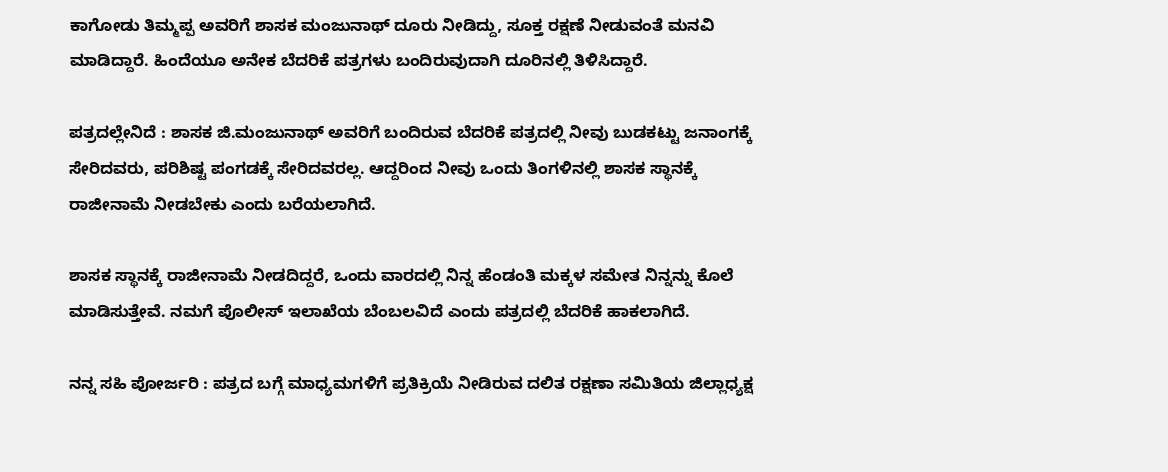ಕಾಗೋಡು ತಿಮ್ಮಪ್ಪ ಅವರಿಗೆ ಶಾಸಕ ಮಂಜುನಾಥ್ ದೂರು ನೀಡಿದ್ದು, ಸೂಕ್ತ ರಕ್ಷಣೆ ನೀಡುವಂತೆ ಮನವಿ ಮಾಡಿದ್ದಾರೆ. ಹಿಂದೆಯೂ ಅನೇಕ ಬೆದರಿಕೆ ಪತ್ರಗಳು ಬಂದಿರುವುದಾಗಿ ದೂರಿನಲ್ಲಿ ತಿಳಿಸಿದ್ದಾರೆ.

ಪತ್ರದಲ್ಲೇನಿದೆ : ಶಾಸಕ ಜಿ.ಮಂಜುನಾಥ್ ಅವರಿಗೆ ಬಂದಿರುವ ಬೆದರಿಕೆ ಪತ್ರದಲ್ಲಿ ನೀವು ಬುಡಕಟ್ಟು ಜನಾಂಗಕ್ಕೆ ಸೇರಿದವರು, ಪರಿಶಿಷ್ಟ ಪಂಗಡಕ್ಕೆ ಸೇರಿದವರಲ್ಲ. ಆದ್ದರಿಂದ ನೀವು ಒಂದು ತಿಂಗಳಿನಲ್ಲಿ ಶಾಸಕ ಸ್ಥಾನಕ್ಕೆ ರಾಜೀನಾಮೆ ನೀಡಬೇಕು ಎಂದು ಬರೆಯಲಾಗಿದೆ.

ಶಾಸಕ ಸ್ಥಾನಕ್ಕೆ ರಾಜೀನಾಮೆ ನೀಡದಿದ್ದರೆ, ಒಂದು ವಾರದಲ್ಲಿ ನಿನ್ನ ಹೆಂಡಂತಿ ಮಕ್ಕಳ ಸಮೇತ ನಿನ್ನನ್ನು ಕೊಲೆ ಮಾಡಿಸುತ್ತೇವೆ. ನಮಗೆ ಪೊಲೀಸ್ ಇಲಾಖೆಯ ಬೆಂಬಲವಿದೆ ಎಂದು ಪತ್ರದಲ್ಲಿ ಬೆದರಿಕೆ ಹಾಕಲಾಗಿದೆ.

ನನ್ನ ಸಹಿ ಪೋರ್ಜರಿ : ಪತ್ರದ ಬಗ್ಗೆ ಮಾಧ್ಯಮಗಳಿಗೆ ಪ್ರತಿಕ್ರಿಯೆ ನೀಡಿರುವ ದಲಿತ ರಕ್ಷಣಾ ಸಮಿತಿಯ ಜಿಲ್ಲಾಧ್ಯಕ್ಷ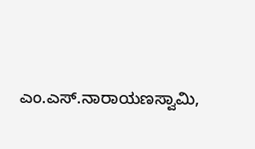ಎಂ.ಎಸ್.ನಾರಾಯಣಸ್ವಾಮಿ,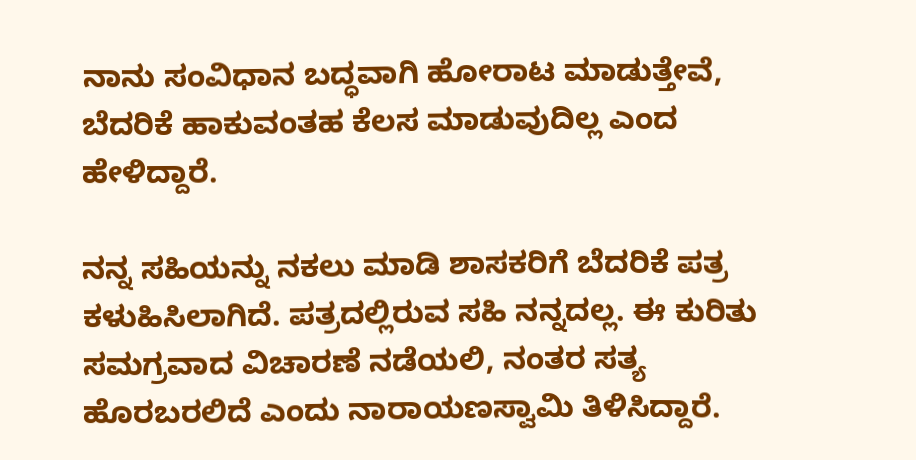ನಾನು ಸಂವಿಧಾನ ಬದ್ಧವಾಗಿ ಹೋರಾಟ ಮಾಡುತ್ತೇವೆ, ಬೆದರಿಕೆ ಹಾಕುವಂತಹ ಕೆಲಸ ಮಾಡುವುದಿಲ್ಲ ಎಂದ ಹೇಳಿದ್ದಾರೆ.

ನನ್ನ ಸಹಿಯನ್ನು ನಕಲು ಮಾಡಿ ಶಾಸಕರಿಗೆ ಬೆದರಿಕೆ ಪತ್ರ ಕಳುಹಿಸಿಲಾಗಿದೆ. ಪತ್ರದಲ್ಲಿರುವ ಸಹಿ ನನ್ನದಲ್ಲ. ಈ ಕುರಿತು ಸಮಗ್ರವಾದ ವಿಚಾರಣೆ ನಡೆಯಲಿ, ನಂತರ ಸತ್ಯ ಹೊರಬರಲಿದೆ ಎಂದು ನಾರಾಯಣಸ್ವಾಮಿ ತಿಳಿಸಿದ್ದಾರೆ.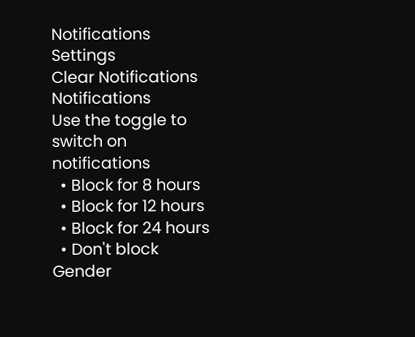Notifications
Settings
Clear Notifications
Notifications
Use the toggle to switch on notifications
  • Block for 8 hours
  • Block for 12 hours
  • Block for 24 hours
  • Don't block
Gender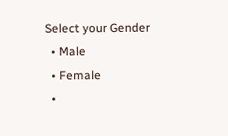Select your Gender
  • Male
  • Female
  •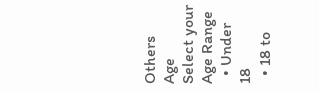Others
Age
Select your Age Range
  • Under 18
  • 18 to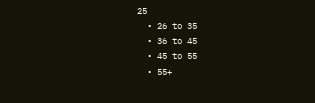25
  • 26 to 35
  • 36 to 45
  • 45 to 55
  • 55+